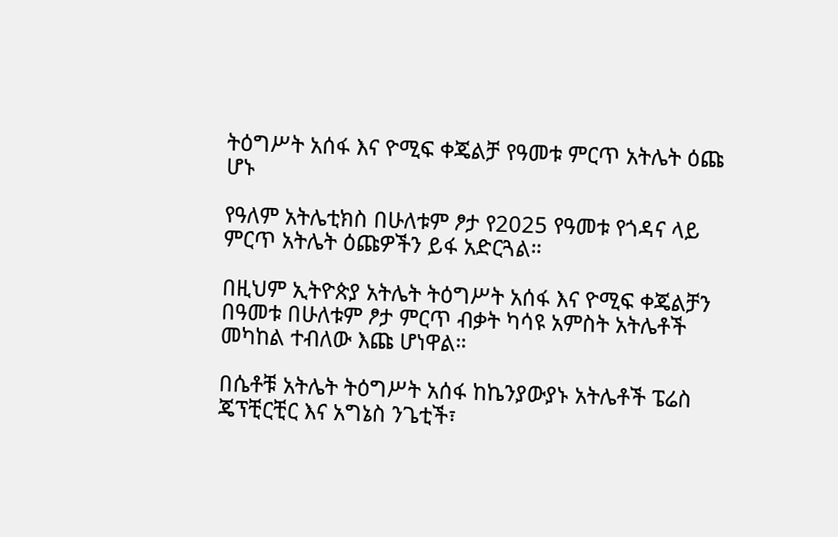ትዕግሥት አሰፋ እና ዮሚፍ ቀጄልቻ የዓመቱ ምርጥ አትሌት ዕጩ ሆኑ

የዓለም አትሌቲክስ በሁለቱም ፆታ የ2025 የዓመቱ የጎዳና ላይ ምርጥ አትሌት ዕጩዎችን ይፋ አድርጓል።

በዚህም ኢትዮጵያ አትሌት ትዕግሥት አሰፋ እና ዮሚፍ ቀጄልቻን በዓመቱ በሁለቱም ፆታ ምርጥ ብቃት ካሳዩ አምስት አትሌቶች መካከል ተብለው እጩ ሆነዋል።

በሴቶቹ አትሌት ትዕግሥት አሰፋ ከኬንያውያኑ አትሌቶች ፔሬስ ጄፕቺርቺር እና አግኔስ ንጌቲች፣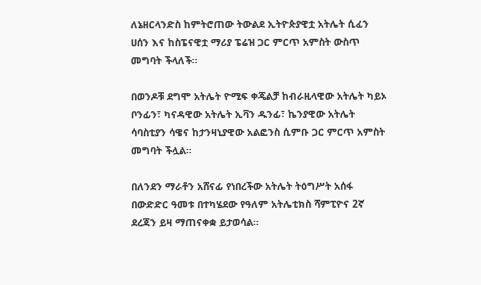ለኔዘርላንድስ ከምትሮጠው ትውልደ ኢትዮጵያዊቷ አትሌት ሲፈን ሀሰን እና ከስፔናዊቷ ማሪያ ፔሬዝ ጋር ምርጥ አምስት ውስጥ መግባት ችላለች።

በወንዶቹ ደግሞ አትሌት ዮሚፍ ቀጄልቻ ከብራዚላዊው አትሌት ካይኦ ቦንፊን፣ ካናዳዊው አትሌት ኢቫን ዱንፊ፣ ኬንያዊው አትሌት ሳባስቲያን ሳዌና ከታንዛኒያዊው አልፎንስ ሲምቡ ጋር ምርጥ አምስት መግባት ችሏል።

በለንደን ማራቶን አሸናፊ የነበረችው አትሌት ትዕግሥት አሰፋ በውድድር ዓመቱ በተካሄደው የዓለም አትሌቲክስ ሻምፒዮና 2ኛ ደረጃን ይዛ ማጠናቀቋ ይታወሳል።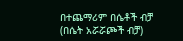በተጨማሪም በሴቶች ብቻ (በሴት አሯሯጮች ብቻ)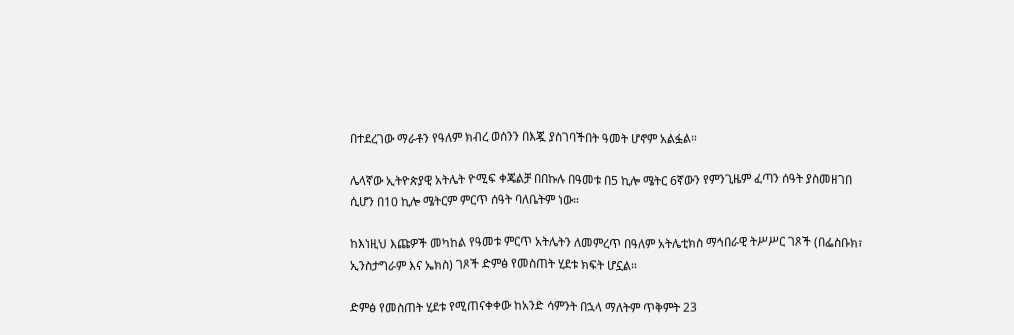በተደረገው ማራቶን የዓለም ክብረ ወሰንን በእጇ ያስገባችበት ዓመት ሆኖም አልፏል።

ሌላኛው ኢትዮጵያዊ አትሌት ዮሚፍ ቀጄልቻ በበኩሉ በዓመቱ በ5 ኪሎ ሜትር 6ኛውን የምንጊዜም ፈጣን ሰዓት ያስመዘገበ ሲሆን በ10 ኪሎ ሜትርም ምርጥ ሰዓት ባለቤትም ነው።

ከእነዚህ እጩዎች መካከል የዓመቱ ምርጥ አትሌትን ለመምረጥ በዓለም አትሌቲክስ ማኅበራዊ ትሥሥር ገጾች (በፌስቡክ፣ ኢንስታግራም እና ኤክስ) ገጾች ድምፅ የመስጠት ሂደቱ ክፍት ሆኗል።

ድምፅ የመስጠት ሂደቱ የሚጠናቀቀው ከአንድ ሳምንት በኋላ ማለትም ጥቅምት 23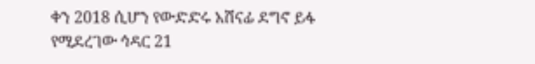ቀን 2018 ሲሆን የውድድሩ አሸናፊ ደግኖ ይፋ የሚደረገው ኅዳር 21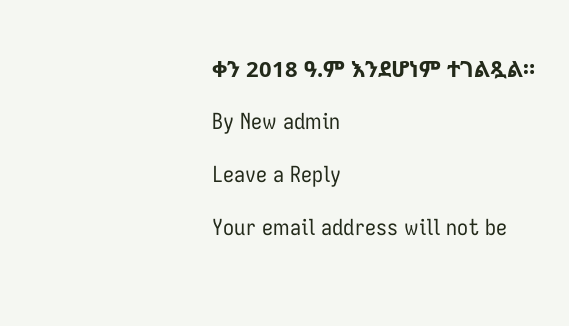ቀን 2018 ዓ.ም እንደሆነም ተገልጿል።

By New admin

Leave a Reply

Your email address will not be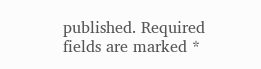published. Required fields are marked *